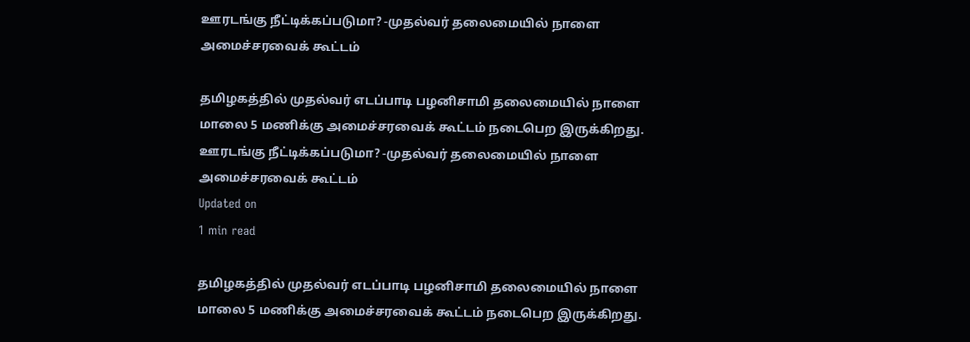ஊரடங்கு நீட்டிக்கப்படுமா? -முதல்வர் தலைமையில் நாளை அமைச்சரவைக் கூட்டம்

தமிழகத்தில் முதல்வர் எடப்பாடி பழனிசாமி தலைமையில் நாளை மாலை 5 மணிக்கு அமைச்சரவைக் கூட்டம் நடைபெற இருக்கிறது.
ஊரடங்கு நீட்டிக்கப்படுமா? -முதல்வர் தலைமையில் நாளை அமைச்சரவைக் கூட்டம்
Updated on
1 min read

தமிழகத்தில் முதல்வர் எடப்பாடி பழனிசாமி தலைமையில் நாளை மாலை 5 மணிக்கு அமைச்சரவைக் கூட்டம் நடைபெற இருக்கிறது.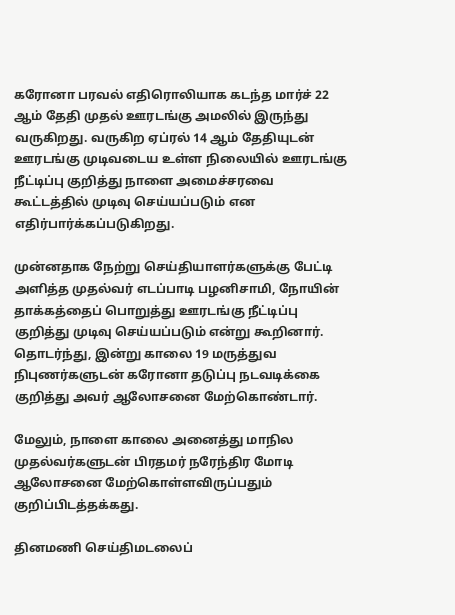கரோனா பரவல் எதிரொலியாக கடந்த மார்ச் 22 ஆம் தேதி முதல் ஊரடங்கு அமலில் இருந்து வருகிறது. வருகிற ஏப்ரல் 14 ஆம் தேதியுடன் ஊரடங்கு முடிவடைய உள்ள நிலையில் ஊரடங்கு நீட்டிப்பு குறித்து நாளை அமைச்சரவை கூட்டத்தில் முடிவு செய்யப்படும் என எதிர்பார்க்கப்படுகிறது.

முன்னதாக நேற்று செய்தியாளர்களுக்கு பேட்டி அளித்த முதல்வர் எடப்பாடி பழனிசாமி, நோயின் தாக்கத்தைப் பொறுத்து ஊரடங்கு நீட்டிப்பு குறித்து முடிவு செய்யப்படும் என்று கூறினார். தொடர்ந்து, இன்று காலை 19 மருத்துவ நிபுணர்களுடன் கரோனா தடுப்பு நடவடிக்கை குறித்து அவர் ஆலோசனை மேற்கொண்டார்.

மேலும், நாளை காலை அனைத்து மாநில முதல்வர்களுடன் பிரதமர் நரேந்திர மோடி ஆலோசனை மேற்கொள்ளவிருப்பதும் குறிப்பிடத்தக்கது.

தினமணி செய்திமடலைப்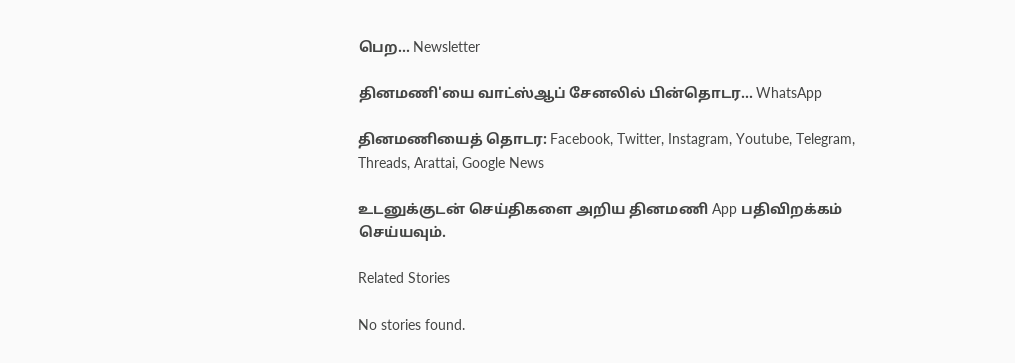பெற... Newsletter

தினமணி'யை வாட்ஸ்ஆப் சேனலில் பின்தொடர... WhatsApp

தினமணியைத் தொடர: Facebook, Twitter, Instagram, Youtube, Telegram, Threads, Arattai, Google News

உடனுக்குடன் செய்திகளை அறிய தினமணி App பதிவிறக்கம் செய்யவும்.

Related Stories

No stories found.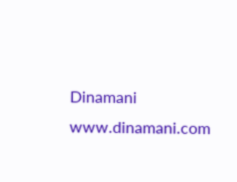Dinamani
www.dinamani.com